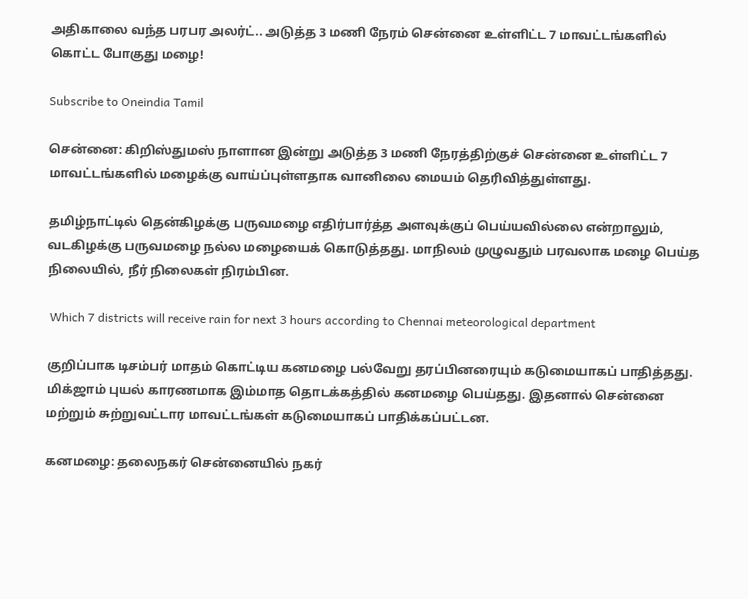அதிகாலை வந்த பரபர அலர்ட்.. அடுத்த 3 மணி நேரம் சென்னை உள்ளிட்ட 7 மாவட்டங்களில் கொட்ட போகுது மழை!

Subscribe to Oneindia Tamil

சென்னை: கிறிஸ்துமஸ் நாளான இன்று அடுத்த 3 மணி நேரத்திற்குச் சென்னை உள்ளிட்ட 7 மாவட்டங்களில் மழைக்கு வாய்ப்புள்ளதாக வானிலை மையம் தெரிவித்துள்ளது.

தமிழ்நாட்டில் தென்கிழக்கு பருவமழை எதிர்பார்த்த அளவுக்குப் பெய்யவில்லை என்றாலும், வடகிழக்கு பருவமழை நல்ல மழையைக் கொடுத்தது. மாநிலம் முழுவதும் பரவலாக மழை பெய்த நிலையில், நீர் நிலைகள் நிரம்பின.

 Which 7 districts will receive rain for next 3 hours according to Chennai meteorological department

குறிப்பாக டிசம்பர் மாதம் கொட்டிய கனமழை பல்வேறு தரப்பினரையும் கடுமையாகப் பாதித்தது. மிக்ஜாம் புயல் காரணமாக இம்மாத தொடக்கத்தில் கனமழை பெய்தது. இதனால் சென்னை மற்றும் சுற்றுவட்டார மாவட்டங்கள் கடுமையாகப் பாதிக்கப்பட்டன.

கனமழை: தலைநகர் சென்னையில் நகர்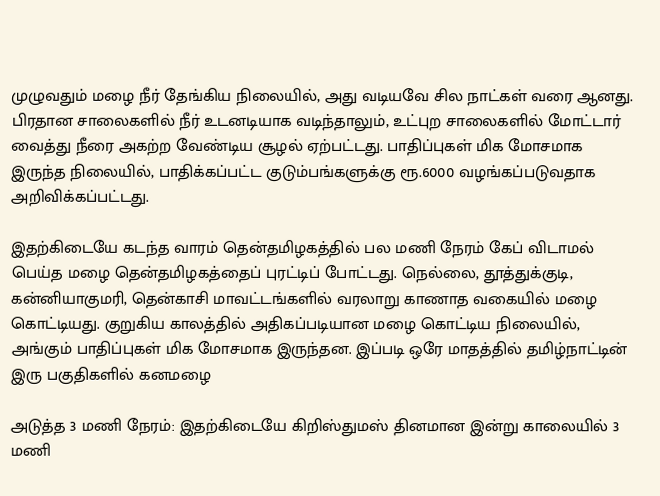முழுவதும் மழை நீர் தேங்கிய நிலையில், அது வடியவே சில நாட்கள் வரை ஆனது. பிரதான சாலைகளில் நீர் உடனடியாக வடிந்தாலும், உட்புற சாலைகளில் மோட்டார் வைத்து நீரை அகற்ற வேண்டிய சூழல் ஏற்பட்டது. பாதிப்புகள் மிக மோசமாக இருந்த நிலையில், பாதிக்கப்பட்ட குடும்பங்களுக்கு ரூ.6000 வழங்கப்படுவதாக அறிவிக்கப்பட்டது.

இதற்கிடையே கடந்த வாரம் தென்தமிழகத்தில் பல மணி நேரம் கேப் விடாமல் பெய்த மழை தென்தமிழகத்தைப் புரட்டிப் போட்டது. நெல்லை, தூத்துக்குடி, கன்னியாகுமரி, தென்காசி மாவட்டங்களில் வரலாறு காணாத வகையில் மழை கொட்டியது. குறுகிய காலத்தில் அதிகப்படியான மழை கொட்டிய நிலையில், அங்கும் பாதிப்புகள் மிக மோசமாக இருந்தன. இப்படி ஒரே மாதத்தில் தமிழ்நாட்டின் இரு பகுதிகளில் கனமழை

அடுத்த 3 மணி நேரம்: இதற்கிடையே கிறிஸ்துமஸ் தினமான இன்று காலையில் 3 மணி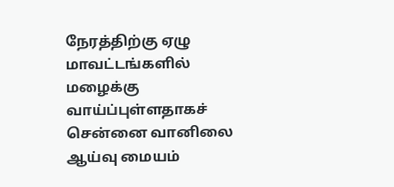நேரத்திற்கு ஏழு மாவட்டங்களில் மழைக்கு வாய்ப்புள்ளதாகச் சென்னை வானிலை ஆய்வு மையம்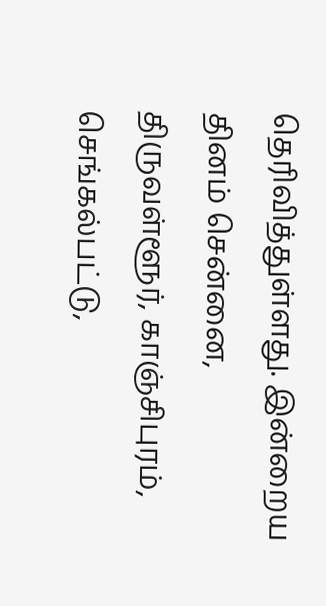தெரிவித்துள்ளது. இன்றைய தினம் சென்னை, திருவள்ளூர், காஞ்சிபுரம், செங்கல்பட்டு,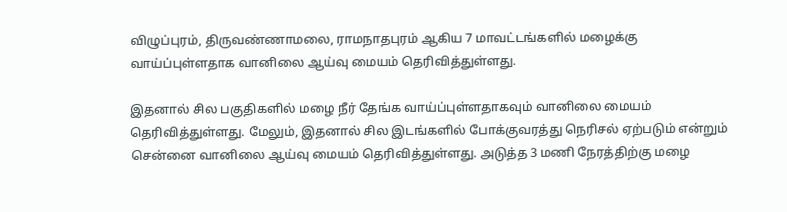விழுப்புரம், திருவண்ணாமலை, ராமநாதபுரம் ஆகிய 7 மாவட்டங்களில் மழைக்கு வாய்ப்புள்ளதாக வானிலை ஆய்வு மையம் தெரிவித்துள்ளது.

இதனால் சில பகுதிகளில் மழை நீர் தேங்க வாய்ப்புள்ளதாகவும் வானிலை மையம் தெரிவித்துள்ளது. மேலும், இதனால் சில இடங்களில் போக்குவரத்து நெரிசல் ஏற்படும் என்றும் சென்னை வானிலை ஆய்வு மையம் தெரிவித்துள்ளது. அடுத்த 3 மணி நேரத்திற்கு மழை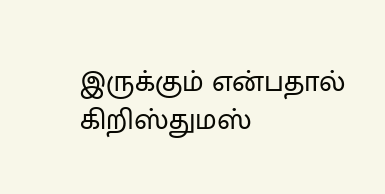இருக்கும் என்பதால் கிறிஸ்துமஸ்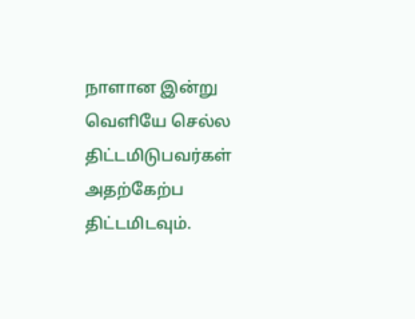நாளான இன்று வெளியே செல்ல திட்டமிடுபவர்கள் அதற்கேற்ப திட்டமிடவும்.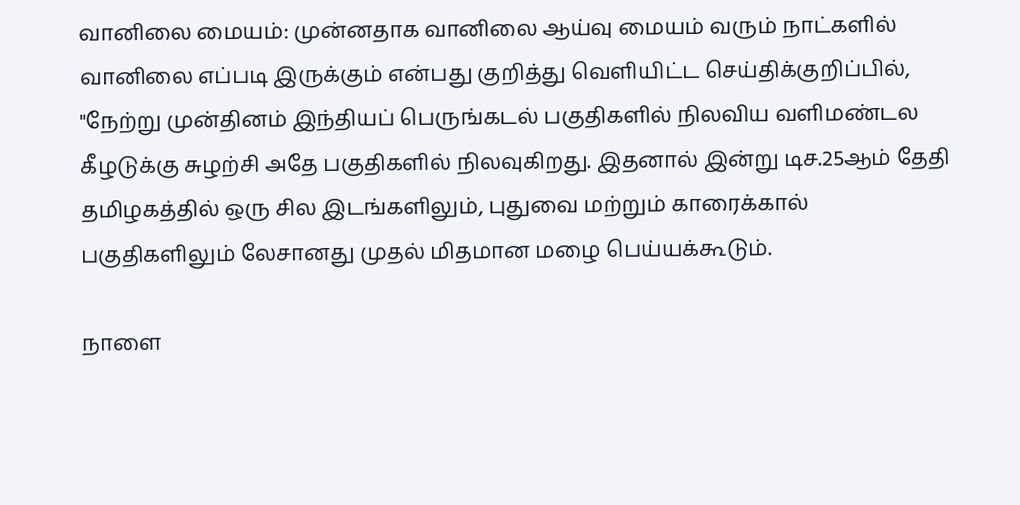வானிலை மையம்: முன்னதாக வானிலை ஆய்வு மையம் வரும் நாட்களில் வானிலை எப்படி இருக்கும் என்பது குறித்து வெளியிட்ட செய்திக்குறிப்பில், "நேற்று முன்தினம் இந்தியப் பெருங்கடல் பகுதிகளில் நிலவிய வளிமண்டல கீழடுக்கு சுழற்சி அதே பகுதிகளில் நிலவுகிறது. இதனால் இன்று டிச.25ஆம் தேதி தமிழகத்தில் ஒரு சில இடங்களிலும், புதுவை மற்றும் காரைக்கால் பகுதிகளிலும் லேசானது முதல் மிதமான மழை பெய்யக்கூடும்.

நாளை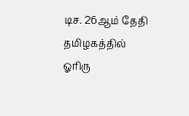டிச. 26ஆம் தேதி தமிழகத்தில் ஓரிரு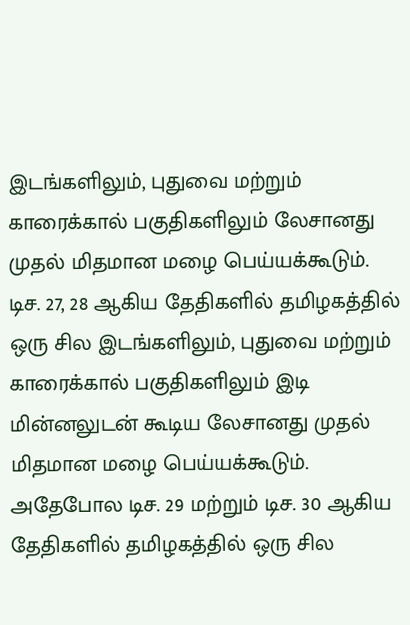இடங்களிலும், புதுவை மற்றும் காரைக்கால் பகுதிகளிலும் லேசானது முதல் மிதமான மழை பெய்யக்கூடும். டிச. 27, 28 ஆகிய தேதிகளில் தமிழகத்தில் ஒரு சில இடங்களிலும், புதுவை மற்றும் காரைக்கால் பகுதிகளிலும் இடி மின்னலுடன் கூடிய லேசானது முதல் மிதமான மழை பெய்யக்கூடும். அதேபோல டிச. 29 மற்றும் டிச. 30 ஆகிய தேதிகளில் தமிழகத்தில் ஒரு சில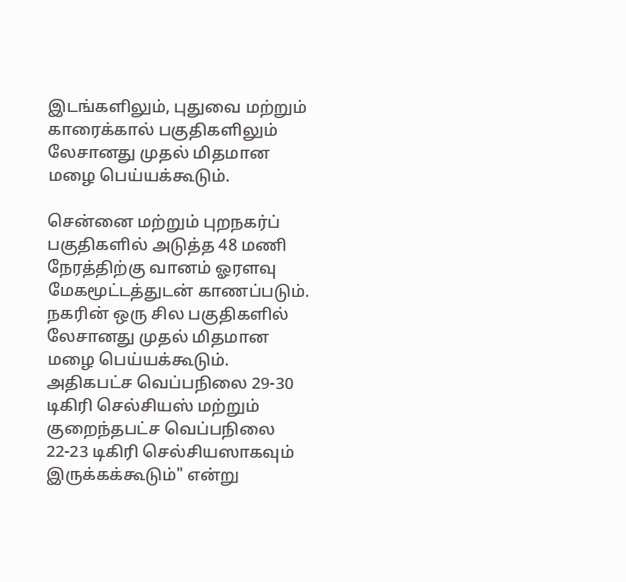இடங்களிலும், புதுவை மற்றும் காரைக்கால் பகுதிகளிலும் லேசானது முதல் மிதமான மழை பெய்யக்கூடும்.

சென்னை மற்றும் புறநகர்ப் பகுதிகளில் அடுத்த 48 மணி நேரத்திற்கு வானம் ஓரளவு மேகமூட்டத்துடன் காணப்படும். நகரின் ஒரு சில பகுதிகளில் லேசானது முதல் மிதமான மழை பெய்யக்கூடும். அதிகபட்ச வெப்பநிலை 29-30 டிகிரி செல்சியஸ் மற்றும் குறைந்தபட்ச வெப்பநிலை 22-23 டிகிரி செல்சியஸாகவும் இருக்கக்கூடும்" என்று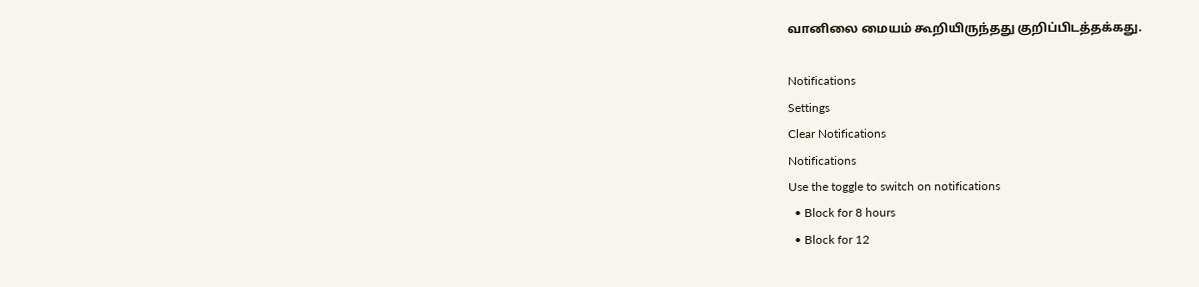வானிலை மையம் கூறியிருந்தது குறிப்பிடத்தக்கது.

Notifications
Settings
Clear Notifications
Notifications
Use the toggle to switch on notifications
  • Block for 8 hours
  • Block for 12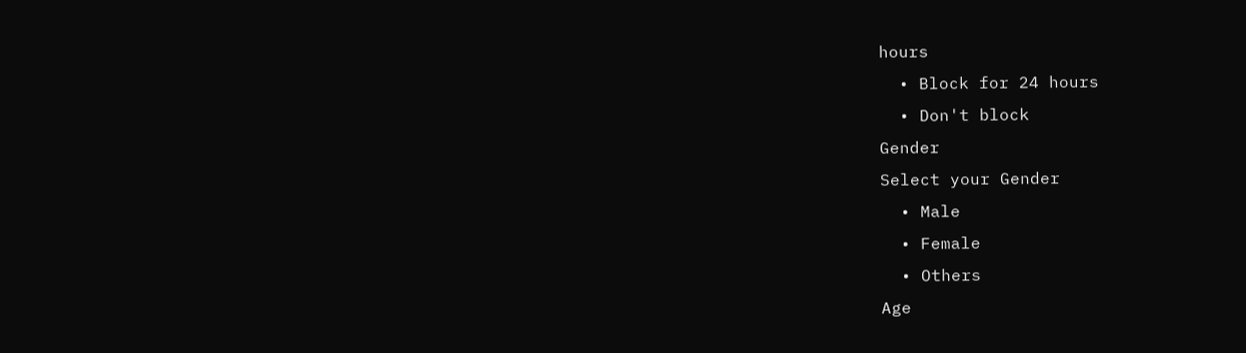hours
  • Block for 24 hours
  • Don't block
Gender
Select your Gender
  • Male
  • Female
  • Others
Age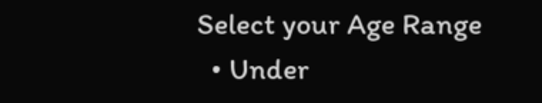Select your Age Range
  • Under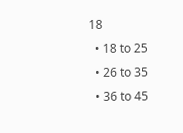18
  • 18 to 25
  • 26 to 35
  • 36 to 45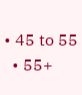• 45 to 55
  • 55+